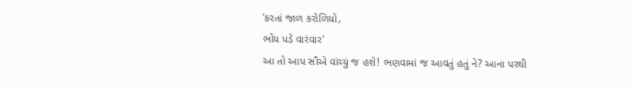'કરતાં જાળ કરોળિયો,
ભોંય પડે વારંવાર'
આ તો આપ સૌએ વાંચ્યું જ હશે! ભણવામાં જ આવતું હતું ને? આના પરથી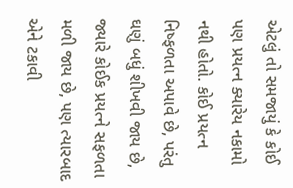એટલું તો સમજાયું કે કોઈ પણ પ્રયત્ન ક્યારેય નકામો નથી હોતો. કોઈ પ્રયત્ન નિષ્ફળતા અપાવે છે, પરંતુ ઘણું બધું શીખવી જાય છે, જ્યારે કોઈક પ્રયત્ને સફળતા મળી જાય છે, પણ ત્યારબાદ એને ટકાવી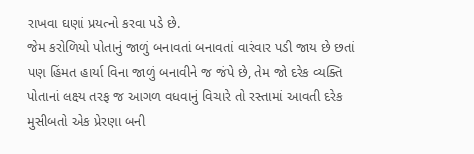રાખવા ઘણાં પ્રયત્નો કરવા પડે છે.
જેમ કરોળિયો પોતાનું જાળું બનાવતાં બનાવતાં વારંવાર પડી જાય છે છતાં પણ હિંમત હાર્યા વિના જાળું બનાવીને જ જંપે છે, તેમ જો દરેક વ્યક્તિ પોતાનાં લક્ષ્ય તરફ જ આગળ વધવાનું વિચારે તો રસ્તામાં આવતી દરેક મુસીબતો એક પ્રેરણા બની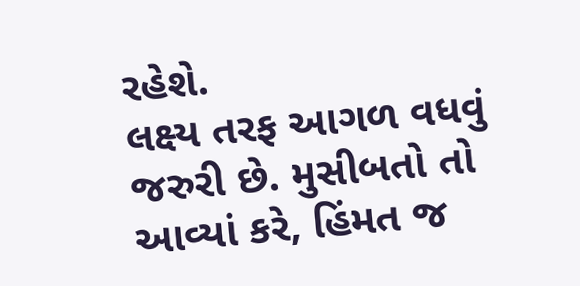રહેશે.
લક્ષ્ય તરફ આગળ વધવું જરુરી છે. મુસીબતો તો આવ્યાં કરે, હિંમત જ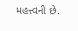મહત્ત્વની છે.